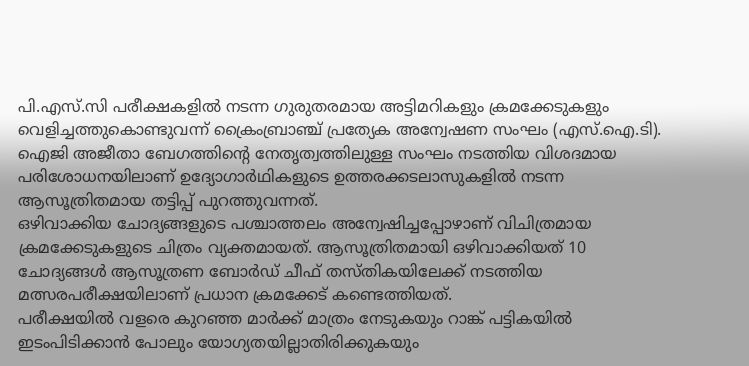പി.എസ്.സി പരീക്ഷകളിൽ നടന്ന ഗുരുതരമായ അട്ടിമറികളും ക്രമക്കേടുകളും വെളിച്ചത്തുകൊണ്ടുവന്ന് ക്രൈംബ്രാഞ്ച് പ്രത്യേക അന്വേഷണ സംഘം (എസ്.ഐ.ടി). ഐജി അജീതാ ബേഗത്തിന്റെ നേതൃത്വത്തിലുള്ള സംഘം നടത്തിയ വിശദമായ പരിശോധനയിലാണ് ഉദ്യോഗാർഥികളുടെ ഉത്തരക്കടലാസുകളിൽ നടന്ന ആസൂത്രിതമായ തട്ടിപ്പ് പുറത്തുവന്നത്.
ഒഴിവാക്കിയ ചോദ്യങ്ങളുടെ പശ്ചാത്തലം അന്വേഷിച്ചപ്പോഴാണ് വിചിത്രമായ ക്രമക്കേടുകളുടെ ചിത്രം വ്യക്തമായത്. ആസൂത്രിതമായി ഒഴിവാക്കിയത് 10 ചോദ്യങ്ങൾ ആസൂത്രണ ബോർഡ് ചീഫ് തസ്തികയിലേക്ക് നടത്തിയ മത്സരപരീക്ഷയിലാണ് പ്രധാന ക്രമക്കേട് കണ്ടെത്തിയത്.
പരീക്ഷയിൽ വളരെ കുറഞ്ഞ മാർക്ക് മാത്രം നേടുകയും റാങ്ക് പട്ടികയിൽ ഇടംപിടിക്കാൻ പോലും യോഗ്യതയില്ലാതിരിക്കുകയും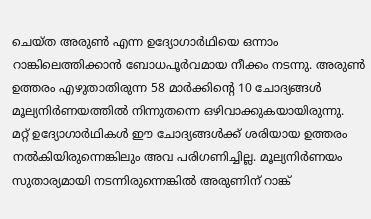ചെയ്ത അരുൺ എന്ന ഉദ്യോഗാർഥിയെ ഒന്നാം റാങ്കിലെത്തിക്കാൻ ബോധപൂർവമായ നീക്കം നടന്നു. അരുൺ ഉത്തരം എഴുതാതിരുന്ന 58 മാർക്കിന്റെ 10 ചോദ്യങ്ങൾ മൂല്യനിർണയത്തിൽ നിന്നുതന്നെ ഒഴിവാക്കുകയായിരുന്നു.
മറ്റ് ഉദ്യോഗാർഥികൾ ഈ ചോദ്യങ്ങൾക്ക് ശരിയായ ഉത്തരം നൽകിയിരുന്നെങ്കിലും അവ പരിഗണിച്ചില്ല. മൂല്യനിർണയം സുതാര്യമായി നടന്നിരുന്നെങ്കിൽ അരുണിന് റാങ്ക്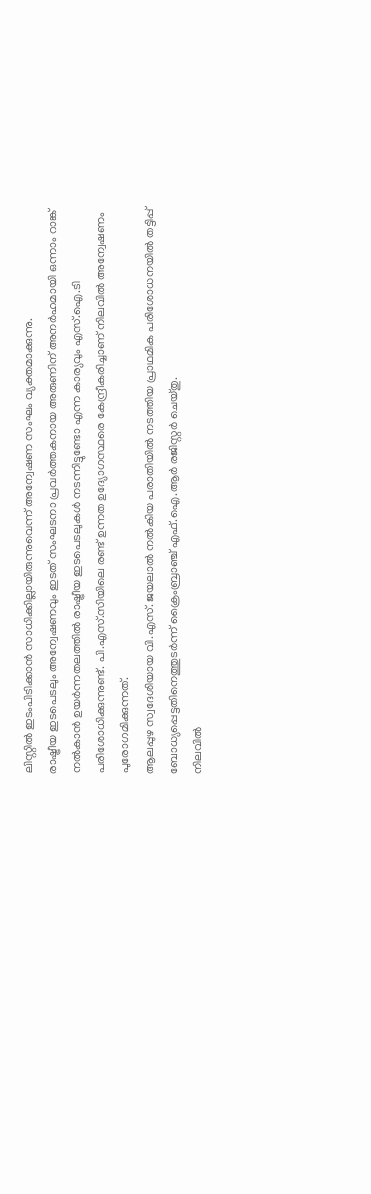ലിസ്റ്റിൽ ഇടംപിടിക്കാൻ സാധിക്കില്ലായിരുന്നുവെന്ന് അന്വേഷണ സംഘം വ്യക്തമാക്കുന്നു.
രാഷ്ട്രീയ ഇടപെടലും അന്വേഷണവും ഇടത് സംഘടനാ പ്രവർത്തകനായ അരുണിന് അനർഹമായി ഒന്നാം റാങ്ക് നൽകാൻ ഉയർന്നതലത്തിൽ രാഷ്ട്രീയ ഇടപെടലുകൾ നടന്നിട്ടുണ്ടോ എന്ന കാര്യവും എസ്.ഐ.ടി പരിശോധിക്കുന്നുണ്ട്. പി.എസ്.സിയിലെ രണ്ട് ഉന്നത ഉദ്യോഗസ്ഥരെ കേന്ദ്രീകരിച്ചാണ് നിലവിൽ അന്വേഷണം പുരോഗമിക്കുന്നത്.
ആലപ്പുഴ സ്വദേശിയായ വി.എസ്. ജയലാൽ നൽകിയ പരാതിയിൽ നടത്തിയ പ്രാഥമിക പരിശോധനയിൽ തട്ടിപ്പ് ബോധ്യപ്പെട്ടതിനെത്തുടർന്ന് ക്രൈംബ്രാഞ്ച് എഫ്.ഐ.ആർ രജിസ്റ്റർ ചെയ്തു.
നിലവിൽ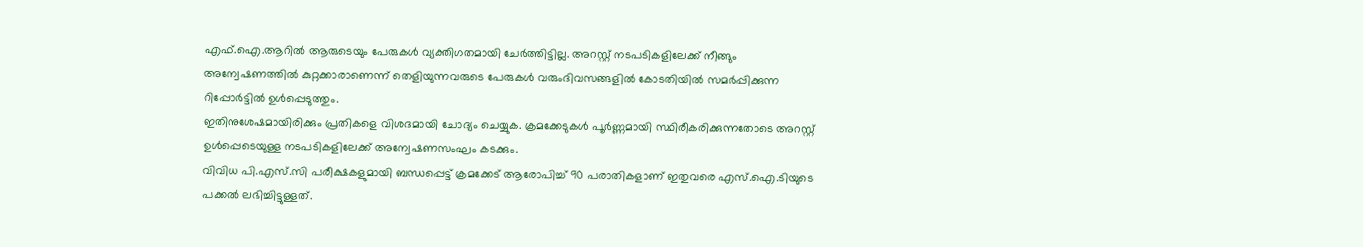എഫ്.ഐ.ആറിൽ ആരുടെയും പേരുകൾ വ്യക്തിഗതമായി ചേർത്തിട്ടില്ല. അറസ്റ്റ് നടപടികളിലേക്ക് നീങ്ങും അന്വേഷണത്തിൽ കുറ്റക്കാരാണെന്ന് തെളിയുന്നവരുടെ പേരുകൾ വരുംദിവസങ്ങളിൽ കോടതിയിൽ സമർപ്പിക്കുന്ന റിപ്പോർട്ടിൽ ഉൾപ്പെടുത്തും.
ഇതിനുശേഷമായിരിക്കും പ്രതികളെ വിശദമായി ചോദ്യം ചെയ്യുക. ക്രമക്കേടുകൾ പൂർണ്ണമായി സ്ഥിരീകരിക്കുന്നതോടെ അറസ്റ്റ് ഉൾപ്പെടെയുള്ള നടപടികളിലേക്ക് അന്വേഷണസംഘം കടക്കും.
വിവിധ പി.എസ്.സി പരീക്ഷകളുമായി ബന്ധപ്പെട്ട് ക്രമക്കേട് ആരോപിച്ച് 90 പരാതികളാണ് ഇതുവരെ എസ്.ഐ.ടിയുടെ പക്കൽ ലഭിച്ചിട്ടുള്ളത്.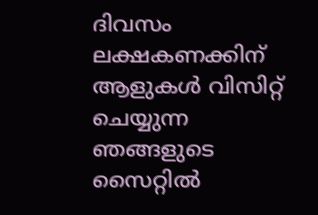ദിവസം ലക്ഷകണക്കിന് ആളുകൾ വിസിറ്റ് ചെയ്യുന്ന ഞങ്ങളുടെ സൈറ്റിൽ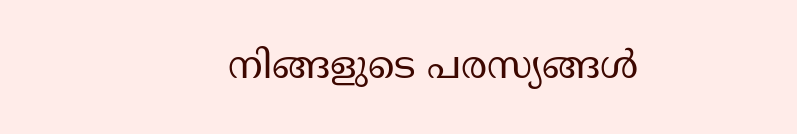നിങ്ങളുടെ പരസ്യങ്ങൾ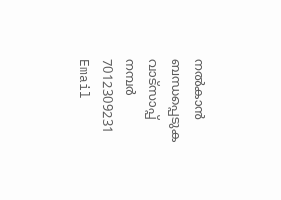നൽകാൻ ബന്ധപ്പെടുക വാട്സാപ്പ് നമ്പർ 7012309231 Email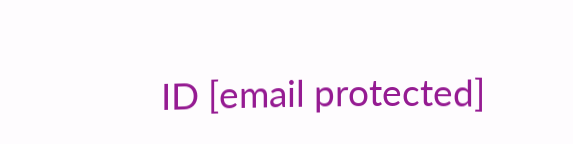ID [email protected]